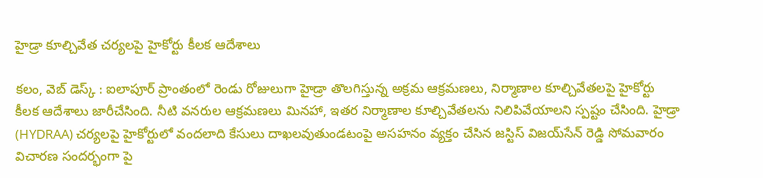హైడ్రా కూల్చివేత చర్యలపై హైకోర్టు కీలక ఆదేశాలు

కలం, వెబ్ డెస్క్ : ఐలాపూర్ ప్రాంతంలో రెండు రోజులుగా హైడ్రా తొలగిస్తున్న అక్రమ ఆక్రమణలు, నిర్మాణాల కూల్చివేతలపై హైకోర్టు కీలక ఆదేశాలు జారీచేసింది. నీటి వనరుల ఆక్రమణలు మినహా, ఇతర నిర్మాణాల కూల్చివేతలను నిలిపివేయాలని స్పష్టం చేసింది. హైడ్రా (HYDRAA) చర్యలపై హైకోర్టులో వందలాది కేసులు దాఖలవుతుండటంపై అసహనం వ్యక్తం చేసిన జస్టిస్ విజయ్‌సేన్ రెడ్డి సోమవారం విచారణ సందర్భంగా పై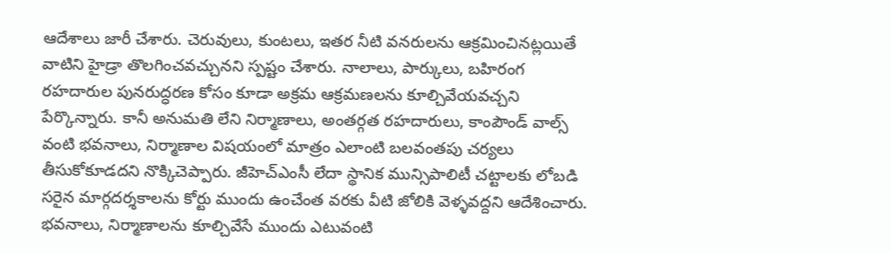ఆదేశాలు జారీ చేశారు. చెరువులు, కుంటలు, ఇతర నీటి వనరులను ఆక్రమించినట్లయితే వాటిని హైడ్రా తొలగించవచ్చునని స్పష్టం చేశారు. నాలాలు, పార్కులు, బహిరంగ రహదారుల పునరుద్ధరణ కోసం కూడా అక్రమ ఆక్రమణలను కూల్చివేయవచ్చని పేర్కొన్నారు. కానీ అనుమతి లేని నిర్మాణాలు, అంతర్గత రహదారులు, కాంపౌండ్ వాల్స్ వంటి భవనాలు, నిర్మాణాల విషయంలో మాత్రం ఎలాంటి బలవంతపు చర్యలు తీసుకోకూడదని నొక్కిచెప్పారు. జీహెచ్ఎంసీ లేదా స్థానిక మున్సిపాలిటీ చట్టాలకు లోబడి సరైన మార్గదర్శకాలను కోర్టు ముందు ఉంచేంత వరకు వీటి జోలికి వెళ్ళవద్దని ఆదేశించారు. భవనాలు, నిర్మాణాలను కూల్చివేసే ముందు ఎటువంటి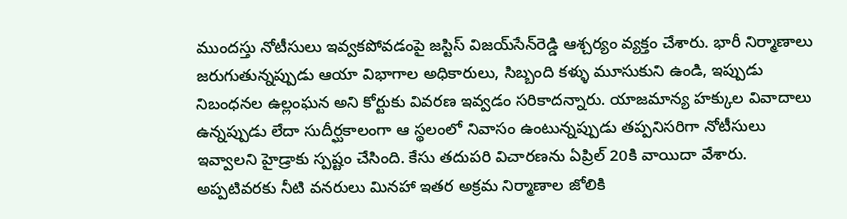ముందస్తు నోటీసులు ఇవ్వకపోవడంపై జస్టిస్ విజయ్‌సేన్‌రెడ్డి ఆశ్చర్యం వ్యక్తం చేశారు. భారీ నిర్మాణాలు జరుగుతున్నప్పుడు ఆయా విభాగాల అధికారులు, సిబ్బంది కళ్ళు మూసుకుని ఉండి, ఇప్పుడు నిబంధనల ఉల్లంఘన అని కోర్టుకు వివరణ ఇవ్వడం సరికాదన్నారు. యాజమాన్య హక్కుల వివాదాలు ఉన్నప్పుడు లేదా సుదీర్ఘకాలంగా ఆ స్థలంలో నివాసం ఉంటున్నప్పుడు తప్పనిసరిగా నోటీసులు ఇవ్వాలని హైడ్రాకు స్పష్టం చేసింది. కేసు తదుపరి విచారణను ఏప్రిల్ 20కి వాయిదా వేశారు. అప్పటివరకు నీటి వనరులు మినహా ఇతర అక్రమ నిర్మాణాల జోలికి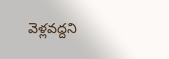వెళ్లవద్దని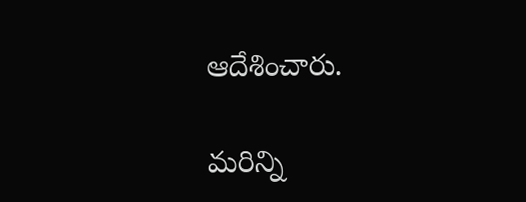ఆదేశించారు.

మ‌రిన్ని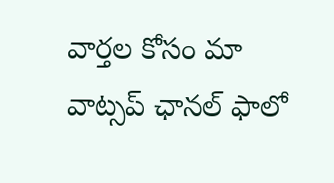వార్త‌ల కోసం మా వాట్స‌ప్ ఛాన‌ల్ ఫాలో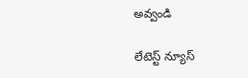అవ్వండి

లేటెస్ట్ న్యూస్‌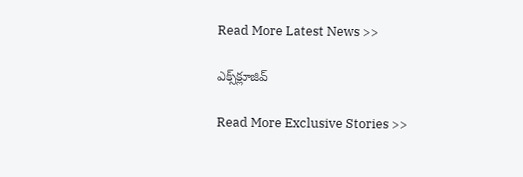Read More Latest News >>

ఎక్స్‌క్లూజివ్‌

Read More Exclusive Stories >>